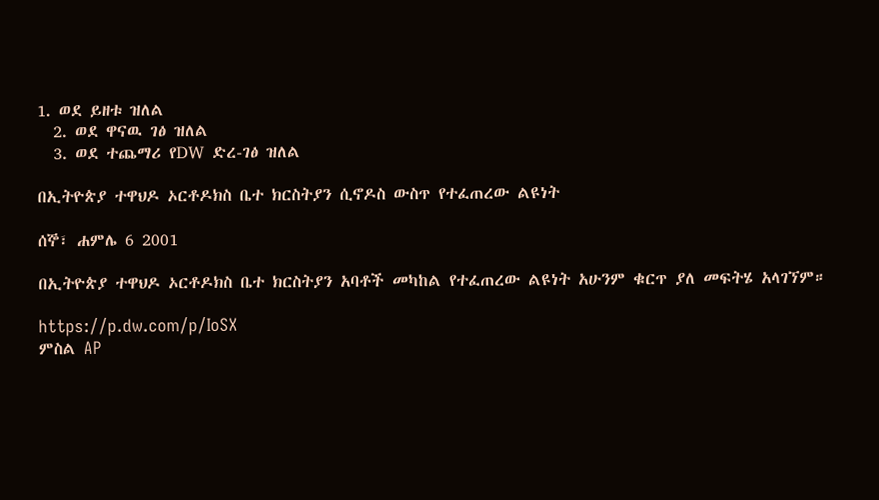1. ወደ ይዘቱ ዝለል
  2. ወደ ዋናዉ ገፅ ዝለል
  3. ወደ ተጨማሪ የDW ድረ-ገፅ ዝለል

በኢትዮጵያ ተዋህዶ ኦርቶዶክስ ቤተ ክርስትያን ሲኖዶስ ውስጥ የተፈጠረው ልዩነት

ሰኞ፣ ሐምሌ 6 2001

በኢትዮጵያ ተዋህዶ ኦርቶዶክስ ቤተ ክርስትያን አባቶች መካከል የተፈጠረው ልዩነት አሁንም ቁርጥ ያለ መፍትሄ አላገኘም።

https://p.dw.com/p/IoSX
ምስል AP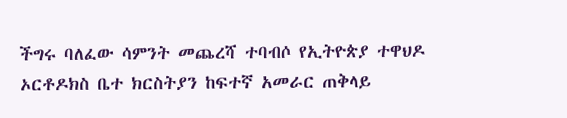ችግሩ ባለፈው ሳምንት መጨረሻ ተባብሶ የኢትዮጵያ ተዋህዶ ኦርቶዶክስ ቤተ ክርስትያን ከፍተኛ አመራር ጠቅላይ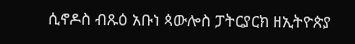ሲኖዶስ ብጹዕ አቡነ ጳውሎስ ፓትርያርክ ዘኢትዮጵያ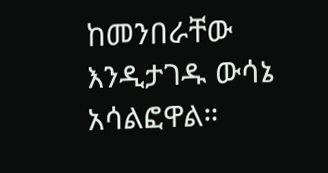ከመንበራቸው እንዲታገዱ ውሳኔ አሳልፎዋል።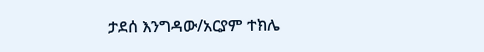ታደሰ እንግዳው/አርያም ተክሌ